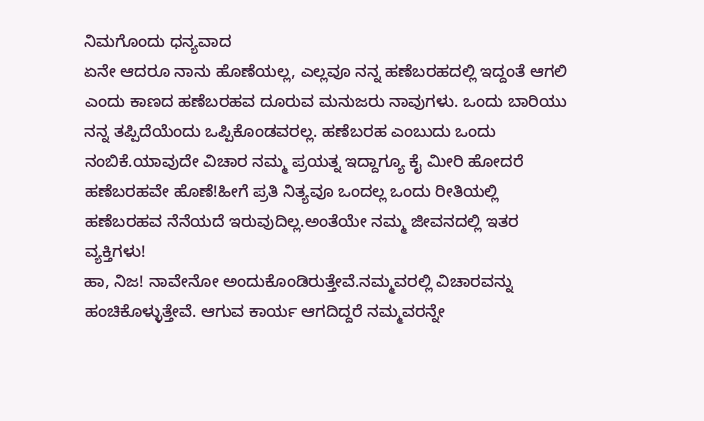ನಿಮಗೊಂದು ಧನ್ಯವಾದ
ಏನೇ ಆದರೂ ನಾನು ಹೊಣೆಯಲ್ಲ, ಎಲ್ಲವೂ ನನ್ನ ಹಣೆಬರಹದಲ್ಲಿ ಇದ್ದಂತೆ ಆಗಲಿ ಎಂದು ಕಾಣದ ಹಣೆಬರಹವ ದೂರುವ ಮನುಜರು ನಾವುಗಳು. ಒಂದು ಬಾರಿಯು ನನ್ನ ತಪ್ಪಿದೆಯೆಂದು ಒಪ್ಪಿಕೊಂಡವರಲ್ಲ. ಹಣೆಬರಹ ಎಂಬುದು ಒಂದು ನಂಬಿಕೆ.ಯಾವುದೇ ವಿಚಾರ ನಮ್ಮ ಪ್ರಯತ್ನ ಇದ್ದಾಗ್ಯೂ ಕೈ ಮೀರಿ ಹೋದರೆ ಹಣೆಬರಹವೇ ಹೊಣೆ!ಹೀಗೆ ಪ್ರತಿ ನಿತ್ಯವೂ ಒಂದಲ್ಲ ಒಂದು ರೀತಿಯಲ್ಲಿ ಹಣೆಬರಹವ ನೆನೆಯದೆ ಇರುವುದಿಲ್ಲ.ಅಂತೆಯೇ ನಮ್ಮ ಜೀವನದಲ್ಲಿ ಇತರ ವ್ಯಕ್ತಿಗಳು!
ಹಾ, ನಿಜ! ನಾವೇನೋ ಅಂದುಕೊಂಡಿರುತ್ತೇವೆ.ನಮ್ಮವರಲ್ಲಿ ವಿಚಾರವನ್ನು ಹಂಚಿಕೊಳ್ಳುತ್ತೇವೆ. ಆಗುವ ಕಾರ್ಯ ಆಗದಿದ್ದರೆ ನಮ್ಮವರನ್ನೇ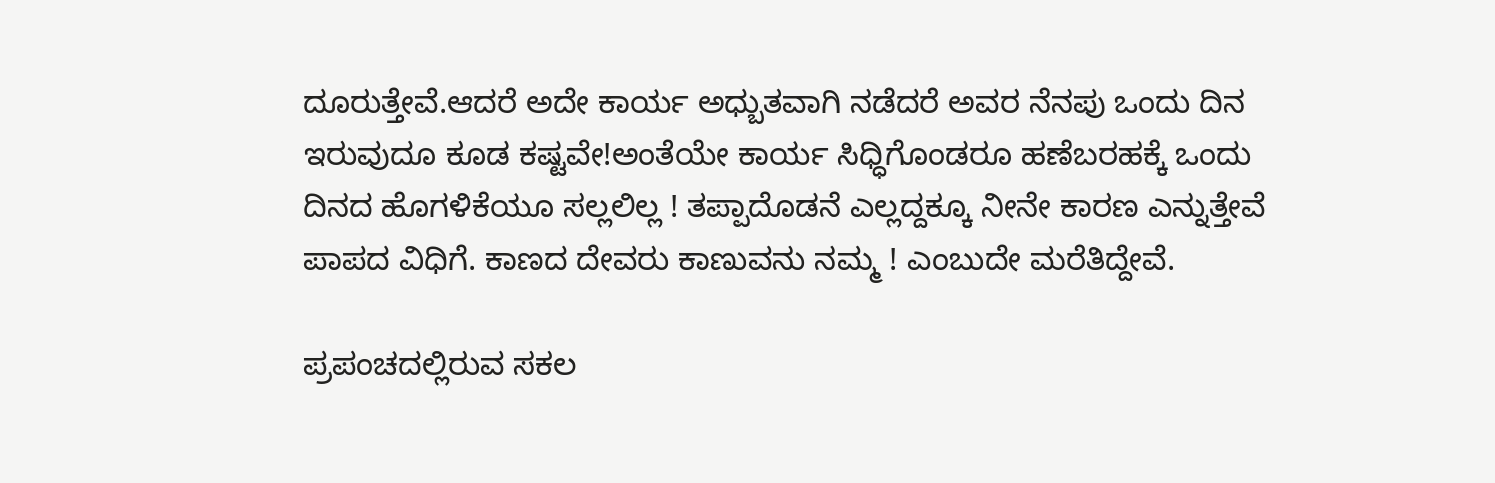ದೂರುತ್ತೇವೆ.ಆದರೆ ಅದೇ ಕಾರ್ಯ ಅಧ್ಬುತವಾಗಿ ನಡೆದರೆ ಅವರ ನೆನಪು ಒಂದು ದಿನ ಇರುವುದೂ ಕೂಡ ಕಷ್ಟವೇ!ಅಂತೆಯೇ ಕಾರ್ಯ ಸಿಧ್ಧಿಗೊಂಡರೂ ಹಣೆಬರಹಕ್ಕೆ ಒಂದು ದಿನದ ಹೊಗಳಿಕೆಯೂ ಸಲ್ಲಲಿಲ್ಲ ! ತಪ್ಪಾದೊಡನೆ ಎಲ್ಲದ್ದಕ್ಕೂ ನೀನೇ ಕಾರಣ ಎನ್ನುತ್ತೇವೆ ಪಾಪದ ವಿಧಿಗೆ. ಕಾಣದ ದೇವರು ಕಾಣುವನು ನಮ್ಮ ! ಎಂಬುದೇ ಮರೆತಿದ್ದೇವೆ.

ಪ್ರಪಂಚದಲ್ಲಿರುವ ಸಕಲ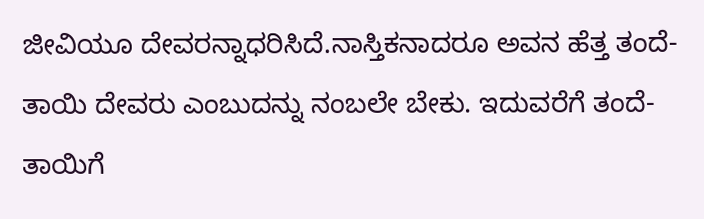ಜೀವಿಯೂ ದೇವರನ್ನಾಧರಿಸಿದೆ.ನಾಸ್ತಿಕನಾದರೂ ಅವನ ಹೆತ್ತ ತಂದೆ-ತಾಯಿ ದೇವರು ಎಂಬುದನ್ನು ನಂಬಲೇ ಬೇಕು. ಇದುವರೆಗೆ ತಂದೆ-ತಾಯಿಗೆ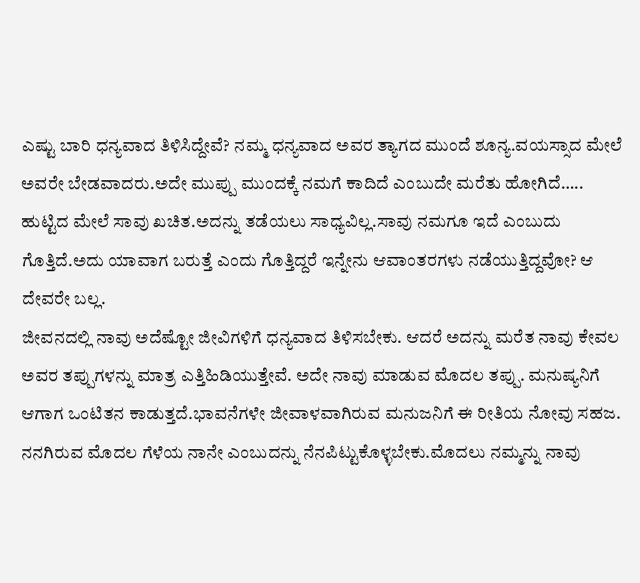ಎಷ್ಟು ಬಾರಿ ಧನ್ಯವಾದ ತಿಳಿಸಿದ್ದೇವೆ? ನಮ್ಮ ಧನ್ಯವಾದ ಅವರ ತ್ಯಾಗದ ಮುಂದೆ ಶೂನ್ಯ.ವಯಸ್ಸಾದ ಮೇಲೆ ಅವರೇ ಬೇಡವಾದರು.ಅದೇ ಮುಪ್ಪು ಮುಂದಕ್ಕೆ ನಮಗೆ ಕಾದಿದೆ ಎಂಬುದೇ ಮರೆತು ಹೋಗಿದೆ…..
ಹುಟ್ಟಿದ ಮೇಲೆ ಸಾವು ಖಚಿತ.ಅದನ್ನು ತಡೆಯಲು ಸಾಧ್ಯವಿಲ್ಲ.ಸಾವು ನಮಗೂ ಇದೆ ಎಂಬುದು ಗೊತ್ತಿದೆ.ಅದು ಯಾವಾಗ ಬರುತ್ತೆ ಎಂದು ಗೊತ್ತಿದ್ದರೆ ಇನ್ನೇನು ಆವಾಂತರಗಳು ನಡೆಯುತ್ತಿದ್ದವೋ? ಆ ದೇವರೇ ಬಲ್ಲ.
ಜೀವನದಲ್ಲಿ ನಾವು ಅದೆಷ್ಟೋ ಜೀವಿಗಳಿಗೆ ಧನ್ಯವಾದ ತಿಳಿಸಬೇಕು. ಆದರೆ ಅದನ್ನು ಮರೆತ ನಾವು ಕೇವಲ ಅವರ ತಪ್ಪುಗಳನ್ನು ಮಾತ್ರ ಎತ್ತಿಹಿಡಿಯುತ್ತೇವೆ. ಅದೇ ನಾವು ಮಾಡುವ ಮೊದಲ ತಪ್ಪು. ಮನುಷ್ಯನಿಗೆ ಆಗಾಗ ಒಂಟಿತನ ಕಾಡುತ್ತದೆ.ಭಾವನೆಗಳೇ ಜೀವಾಳವಾಗಿರುವ ಮನುಜನಿಗೆ ಈ ರೀತಿಯ ನೋವು ಸಹಜ.
ನನಗಿರುವ ಮೊದಲ ಗೆಳೆಯ ನಾನೇ ಎಂಬುದನ್ನು ನೆನಪಿಟ್ಟುಕೊಳ್ಳಬೇಕು.ಮೊದಲು ನಮ್ಮನ್ನು ನಾವು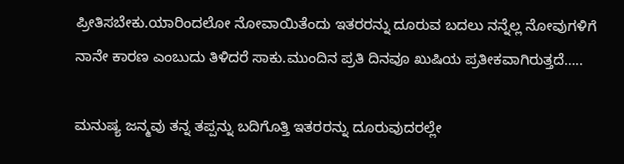ಪ್ರೀತಿಸಬೇಕು.ಯಾರಿಂದಲೋ ನೋವಾಯಿತೆಂದು ಇತರರನ್ನು ದೂರುವ ಬದಲು ನನ್ನೆಲ್ಲ ನೋವುಗಳಿಗೆ ನಾನೇ ಕಾರಣ ಎಂಬುದು ತಿಳಿದರೆ ಸಾಕು.ಮುಂದಿನ ಪ್ರತಿ ದಿನವೂ ಖುಷಿಯ ಪ್ರತೀಕವಾಗಿರುತ್ತದೆ…..

ಮನುಷ್ಯ ಜನ್ಮವು ತನ್ನ ತಪ್ಪನ್ನು ಬದಿಗೊತ್ತಿ ಇತರರನ್ನು ದೂರುವುದರಲ್ಲೇ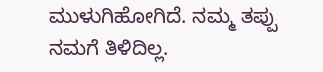ಮುಳುಗಿಹೋಗಿದೆ. ನಮ್ಮ ತಪ್ಪು ನಮಗೆ ತಿಳಿದಿಲ್ಲ.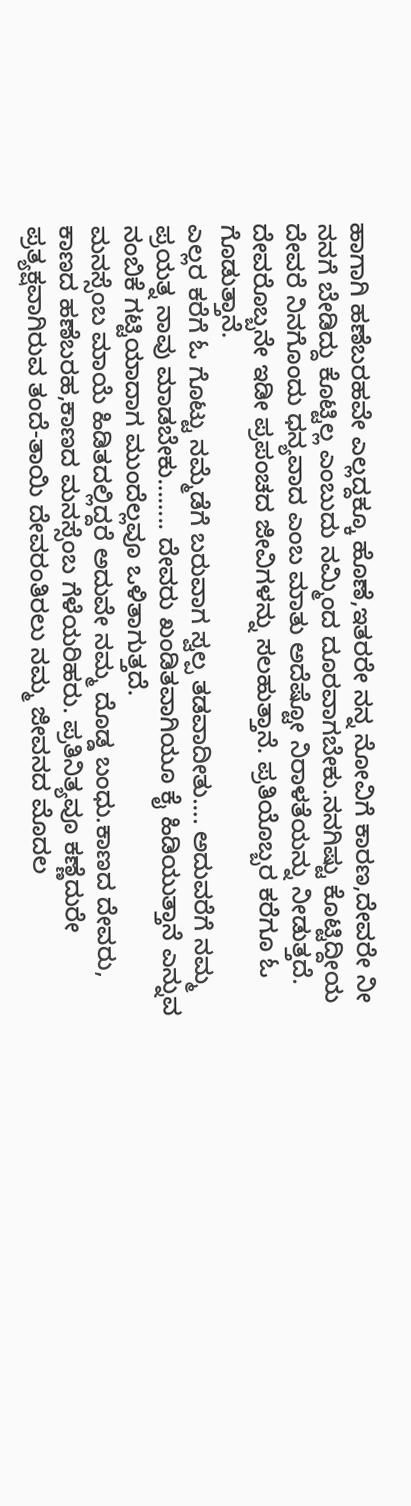ಹಾಗಾಗಿ ಹಣೆಬರಹವೇ ಎಲ್ಲದ್ದಕ್ಕೂ ಹೊಣೆ,ಇತರರೇ ನನ್ನ ನೋವಿಗೆ ಕಾರಣ,ದೇವರೇ ನೀ ನನಗೆ ಬೇಡಿದ್ದು ಕೊಟ್ಟಿಲ್ಲ ಎಂಬುದು ನಮ್ಮಿಂದ ದೂರವಾಗಬೇಕು.ನನಗಿಷ್ಟು ಕೊಟ್ಟಿದ್ದೀಯ ದೇವರೆ ನಿನಗೊಂದು ಧನ್ಯವಾದ ಎಂಬ ಮಾತು ಅದೆಷ್ಟೋ ನಿರಾಳತೆಯನ್ನು ನೀಡುತ್ತದೆ. ದೇವರೊಬ್ಬನೇ ಇಡೀ ಪ್ರಪಂಚದ ಜೀವಿಗಳನ್ನು ಸಲಹುತ್ತಾನೆ. ಪ್ರತಿಯೊಬ್ಬರ ಕರೆಗೂ ಓ ಗೊಡುತ್ತಾನೆ.
ಎಲ್ಲರ ಕರೆಗೆ ಓ ಗೊಟ್ಟು ನಮ್ಮೆಡೆಗೆ ಬರುವಾಗ ಸ್ವಲ್ಪ ತಡವಾದೀತು…. ಅದುವರೆಗೆ ನಮ್ಮ ಪ್ರಯತ್ನ ನಾವು ಮಾಡಬೇಕು…….. ದೇವರು ಖಂಡಿತವಾಗಿಯೂ ಕೈ ಹಿಡಿಯುತ್ತಾನೆ ಎನ್ನುವ ನಂಬಿಕೆ ಗಟ್ಟಿಯಾದಾಗ ಮುಂದೆಲ್ಲವೂ ಒಳಿತಾಗುತ್ತದೆ.
ಮನಸ್ಸೆಂಬ ಮಾಯೆ ಹಿಡಿತದಲ್ಲಿದ್ದರೆ ಅದುವೇ ನಮ್ಮ ದೊಡ್ಡ ಬಂಧು.ಕಾಣದ ದೇವರು, ಕಾಣದ ಹಣೆಬರಹ,ಕಾಣದ ಮನಸ್ಸೆಂಬ ಗೆಳೆಯರಿಹರು. ಪ್ರತಿನಿತ್ಯವೂ ಕಣ್ಣೆದುರೇ ಪ್ರತ್ಯಕ್ಷವಾಗಿರುವ ತಂದೆ-ತಾಯಿ ದೇವರಂತಿರಲು ನಮ್ಮ ಜೀವನದ ಮೊದಲ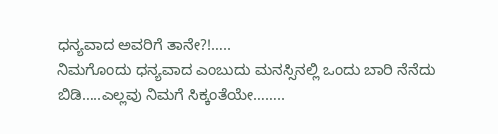ಧನ್ಯವಾದ ಅವರಿಗೆ ತಾನೇ?!…..
ನಿಮಗೊಂದು ಧನ್ಯವಾದ ಎಂಬುದು ಮನಸ್ಸಿನಲ್ಲಿ ಒಂದು ಬಾರಿ ನೆನೆದು ಬಿಡಿ…..ಎಲ್ಲವು ನಿಮಗೆ ಸಿಕ್ಕಂತೆಯೇ……..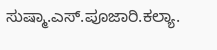ಸುಷ್ಮಾ.ಎಸ್.ಪೂಜಾರಿ.ಕಲ್ಯಾ.